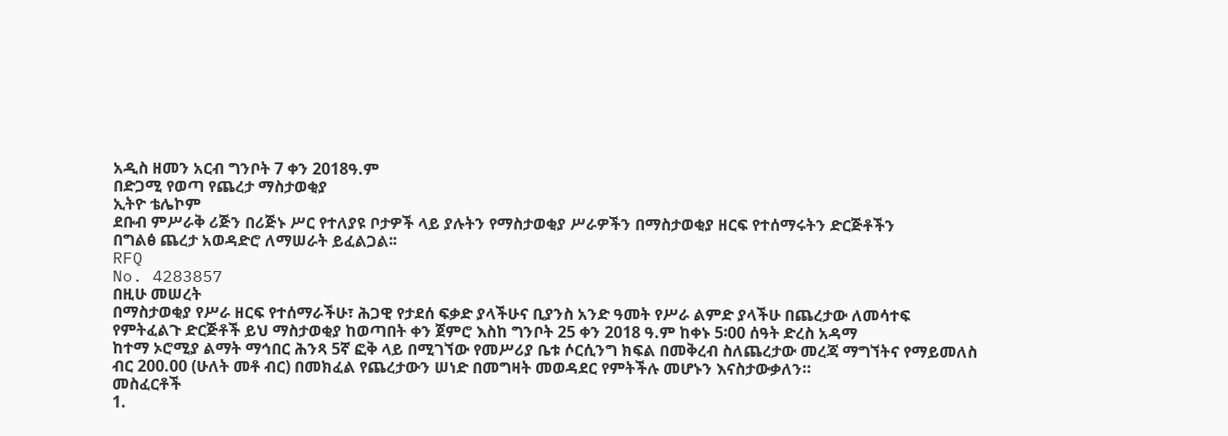አዲስ ዘመን አርብ ግንቦት 7 ቀን 2018ዓ.ም
በድጋሚ የወጣ የጨረታ ማስታወቂያ
ኢትዮ ቴሌኮም
ደቡብ ምሥራቅ ሪጅን በሪጅኑ ሥር የተለያዩ ቦታዎች ላይ ያሉትን የማስታወቂያ ሥራዎችን በማስታወቂያ ዘርፍ የተሰማሩትን ድርጅቶችን
በግልፅ ጨረታ አወዳድሮ ለማሠራት ይፈልጋል፡፡
RFQ
No. 4283857
በዚሁ መሠረት
በማስታወቂያ የሥራ ዘርፍ የተሰማራችሁ፣ ሕጋዊ የታደሰ ፍቃድ ያላችሁና ቢያንስ አንድ ዓመት የሥራ ልምድ ያላችሁ በጨረታው ለመሳተፍ
የምትፈልጉ ድርጅቶች ይህ ማስታወቂያ ከወጣበት ቀን ጀምሮ እስከ ግንቦት 25 ቀን 2018 ዓ.ም ከቀኑ 5፡00 ሰዓት ድረስ አዳማ
ከተማ ኦሮሚያ ልማት ማኅበር ሕንጻ 5ኛ ፎቅ ላይ በሚገኘው የመሥሪያ ቤቱ ሶርሲንግ ክፍል በመቅረብ ስለጨረታው መረጃ ማግኘትና የማይመለስ
ብር 200.00 (ሁለት መቶ ብር) በመክፈል የጨረታውን ሠነድ በመግዛት መወዳደር የምትችሉ መሆኑን እናስታውቃለን።
መስፈርቶች
1.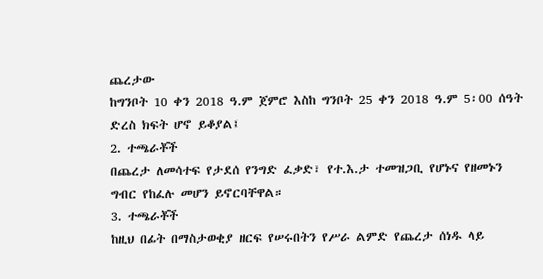ጨረታው
ከግንቦት 10 ቀን 2018 ዓ.ም ጀምሮ እስከ ግንቦት 25 ቀን 2018 ዓ.ም 5፡00 ሰዓት ድረስ ክፍት ሆኖ ይቆያል፤
2. ተጫራቾች
በጨረታ ለመሳተፍ የታደሰ የንግድ ፈቃድ፣ የተ.እ.ታ ተመዝጋቢ የሆኑና የዘመኑን ግብር የከፈሉ መሆን ይኖርባቸዋል።
3. ተጫራቾች
ከዚህ በፊት በማስታወቂያ ዘርፍ የሠሩበትን የሥራ ልምድ የጨረታ ሰነዱ ላይ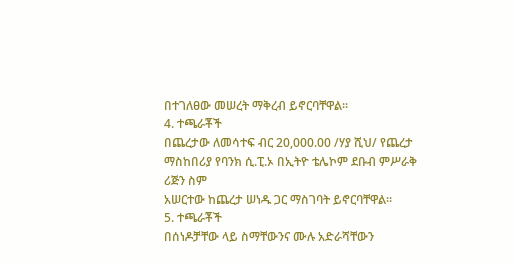በተገለፀው መሠረት ማቅረብ ይኖርባቸዋል።
4. ተጫራቾች
በጨረታው ለመሳተፍ ብር 20,000.00 /ሃያ ሺህ/ የጨረታ ማስከበሪያ የባንክ ሲ.ፒ.ኦ በኢትዮ ቴሌኮም ደቡብ ምሥራቅ ሪጅን ስም
አሠርተው ከጨረታ ሠነዱ ጋር ማስገባት ይኖርባቸዋል።
5. ተጫራቾች
በሰነዶቻቸው ላይ ስማቸውንና ሙሉ አድራሻቸውን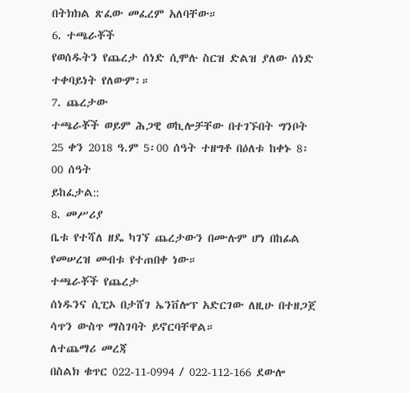በትክክል ጽፈው መፈረም አለባቸው።
6. ተጫራቾች
የወሰዱትን የጨረታ ሰነድ ሲሞሉ ስርዝ ድልዝ ያለው ሰነድ ተቀባይነት የለውም፡።
7. ጨረታው
ተጫራቾች ወይም ሕጋዊ ወኪሎቻቸው በተገኙበት ግንቦት 25 ቀን 2018 ዓ.ም 5፡00 ሰዓት ተዘግቶ በዕለቱ ከቀኑ 8፡00 ሰዓት
ይከፈታል::
8. መሥሪያ
ቤቱ የተሻለ ዘዴ ካገኘ ጨረታውን በሙሉም ሆነ በከፊል የመሠረዝ መብቱ የተጠበቀ ነው።
ተጫራቾች የጨረታ
ሰነዱንና ሲፒኦ በታሸገ ኤንቨሎፕ አድርገው ለዚሁ በተዘጋጀ ሳጥን ውስጥ ማስገባት ይኖርባቸዋል።
ለተጨማሪ መረጃ
በስልክ ቁጥር 022-11-0994 / 022-112-166 ደውሎ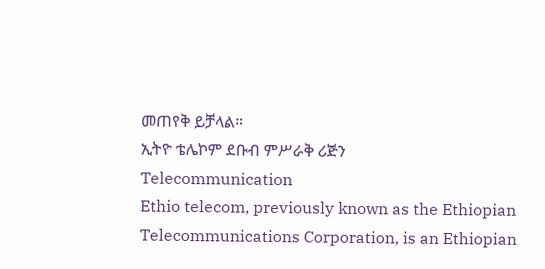መጠየቅ ይቻላል።
ኢትዮ ቴሌኮም ደቡብ ምሥራቅ ሪጅን
Telecommunication
Ethio telecom, previously known as the Ethiopian Telecommunications Corporation, is an Ethiopian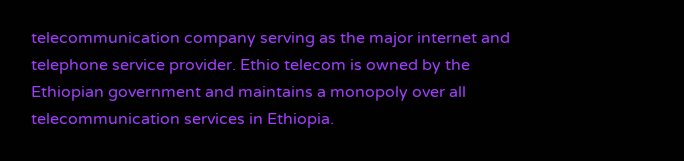telecommunication company serving as the major internet and telephone service provider. Ethio telecom is owned by the Ethiopian government and maintains a monopoly over all telecommunication services in Ethiopia.